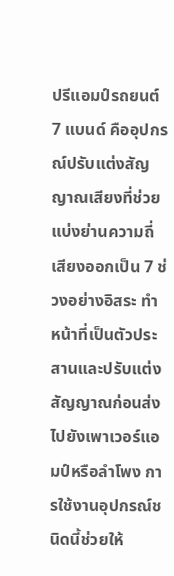ปรีแอมป์รถยนต์ 7 แบนด์ คืออุปกรณ์ปรับแต่งสัญญาณเสียงที่ช่วยแบ่งย่านความถี่เสียงออกเป็น 7 ช่วงอย่างอิสระ ทำหน้าที่เป็นตัวประสานและปรับแต่งสัญญาณก่อนส่งไปยังเพาเวอร์แอมป์หรือลำโพง การใช้งานอุปกรณ์ชนิดนี้ช่วยให้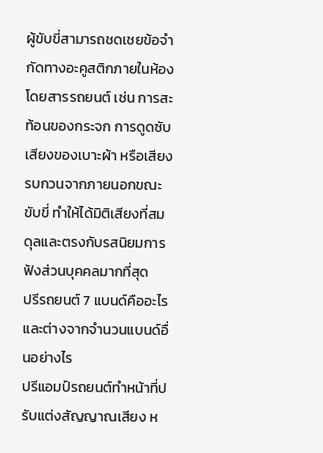ผู้ขับขี่สามารถชดเชยข้อจำกัดทางอะคูสติกภายในห้องโดยสารรถยนต์ เช่น การสะท้อนของกระจก การดูดซับเสียงของเบาะผ้า หรือเสียงรบกวนจากภายนอกขณะขับขี่ ทำให้ได้มิติเสียงที่สมดุลและตรงกับรสนิยมการฟังส่วนบุคคลมากที่สุด
ปรีรถยนต์ 7 แบนด์คืออะไร และต่างจากจำนวนแบนด์อื่นอย่างไร
ปรีแอมป์รถยนต์ทำหน้าที่ปรับแต่งสัญญาณเสียง ห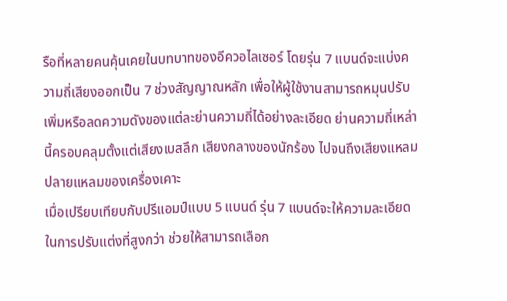รือที่หลายคนคุ้นเคยในบทบาทของอีควอไลเซอร์ โดยรุ่น 7 แบนด์จะแบ่งความถี่เสียงออกเป็น 7 ช่วงสัญญาณหลัก เพื่อให้ผู้ใช้งานสามารถหมุนปรับเพิ่มหรือลดความดังของแต่ละย่านความถี่ได้อย่างละเอียด ย่านความถี่เหล่านี้ครอบคลุมตั้งแต่เสียงเบสลึก เสียงกลางของนักร้อง ไปจนถึงเสียงแหลมปลายแหลมของเครื่องเคาะ
เมื่อเปรียบเทียบกับปรีแอมป์แบบ 5 แบนด์ รุ่น 7 แบนด์จะให้ความละเอียดในการปรับแต่งที่สูงกว่า ช่วยให้สามารถเลือก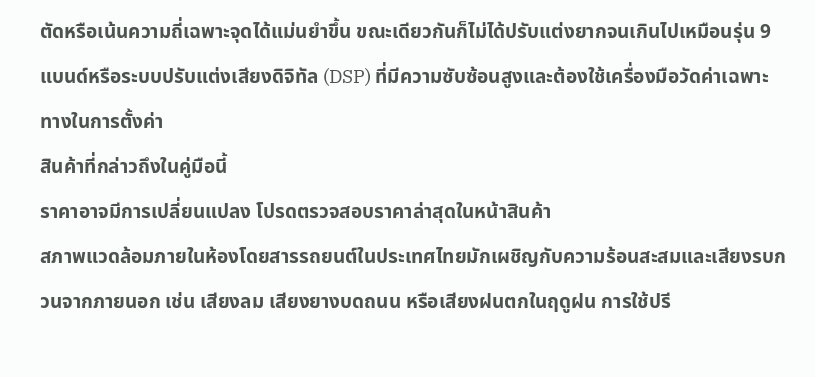ตัดหรือเน้นความถี่เฉพาะจุดได้แม่นยำขึ้น ขณะเดียวกันก็ไม่ได้ปรับแต่งยากจนเกินไปเหมือนรุ่น 9 แบนด์หรือระบบปรับแต่งเสียงดิจิทัล (DSP) ที่มีความซับซ้อนสูงและต้องใช้เครื่องมือวัดค่าเฉพาะทางในการตั้งค่า
สินค้าที่กล่าวถึงในคู่มือนี้
ราคาอาจมีการเปลี่ยนแปลง โปรดตรวจสอบราคาล่าสุดในหน้าสินค้า
สภาพแวดล้อมภายในห้องโดยสารรถยนต์ในประเทศไทยมักเผชิญกับความร้อนสะสมและเสียงรบกวนจากภายนอก เช่น เสียงลม เสียงยางบดถนน หรือเสียงฝนตกในฤดูฝน การใช้ปรี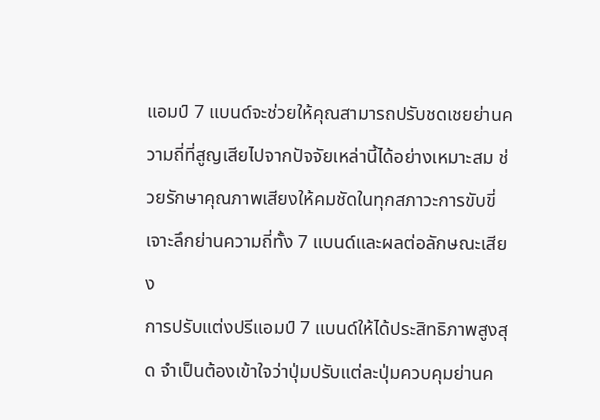แอมป์ 7 แบนด์จะช่วยให้คุณสามารถปรับชดเชยย่านความถี่ที่สูญเสียไปจากปัจจัยเหล่านี้ได้อย่างเหมาะสม ช่วยรักษาคุณภาพเสียงให้คมชัดในทุกสภาวะการขับขี่
เจาะลึกย่านความถี่ทั้ง 7 แบนด์และผลต่อลักษณะเสียง
การปรับแต่งปรีแอมป์ 7 แบนด์ให้ได้ประสิทธิภาพสูงสุด จำเป็นต้องเข้าใจว่าปุ่มปรับแต่ละปุ่มควบคุมย่านค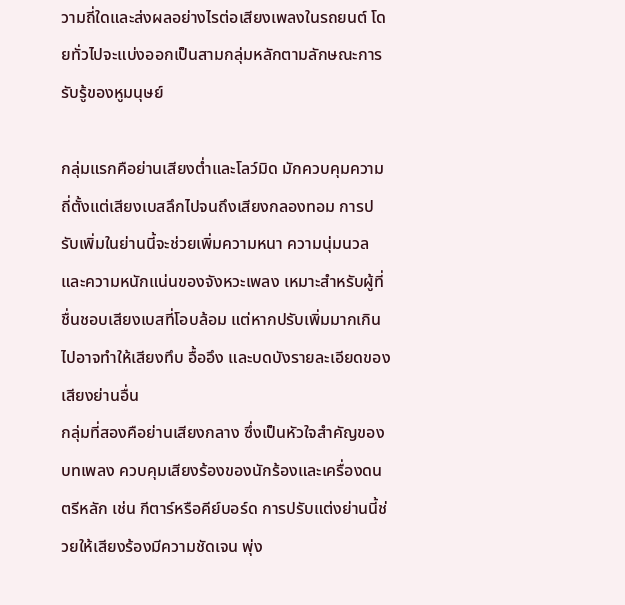วามถี่ใดและส่งผลอย่างไรต่อเสียงเพลงในรถยนต์ โดยทั่วไปจะแบ่งออกเป็นสามกลุ่มหลักตามลักษณะการรับรู้ของหูมนุษย์

กลุ่มแรกคือย่านเสียงต่ำและโลว์มิด มักควบคุมความถี่ตั้งแต่เสียงเบสลึกไปจนถึงเสียงกลองทอม การปรับเพิ่มในย่านนี้จะช่วยเพิ่มความหนา ความนุ่มนวล และความหนักแน่นของจังหวะเพลง เหมาะสำหรับผู้ที่ชื่นชอบเสียงเบสที่โอบล้อม แต่หากปรับเพิ่มมากเกินไปอาจทำให้เสียงทึบ อื้ออึง และบดบังรายละเอียดของเสียงย่านอื่น
กลุ่มที่สองคือย่านเสียงกลาง ซึ่งเป็นหัวใจสำคัญของบทเพลง ควบคุมเสียงร้องของนักร้องและเครื่องดนตรีหลัก เช่น กีตาร์หรือคีย์บอร์ด การปรับแต่งย่านนี้ช่วยให้เสียงร้องมีความชัดเจน พุ่ง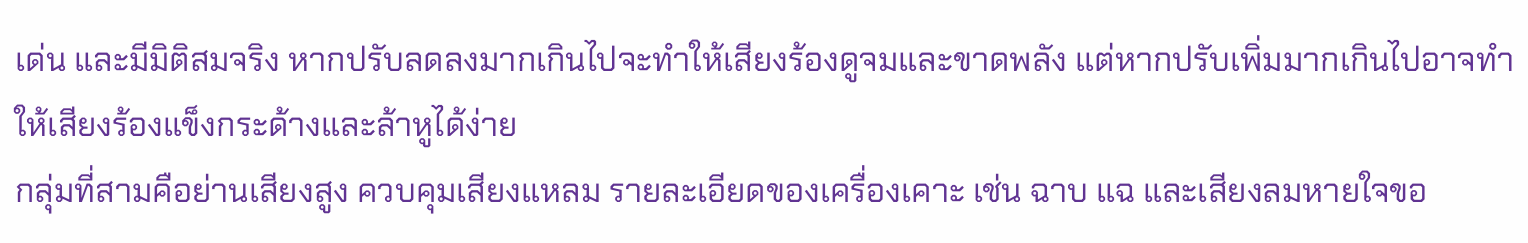เด่น และมีมิติสมจริง หากปรับลดลงมากเกินไปจะทำให้เสียงร้องดูจมและขาดพลัง แต่หากปรับเพิ่มมากเกินไปอาจทำให้เสียงร้องแข็งกระด้างและล้าหูได้ง่าย
กลุ่มที่สามคือย่านเสียงสูง ควบคุมเสียงแหลม รายละเอียดของเครื่องเคาะ เช่น ฉาบ แฉ และเสียงลมหายใจขอ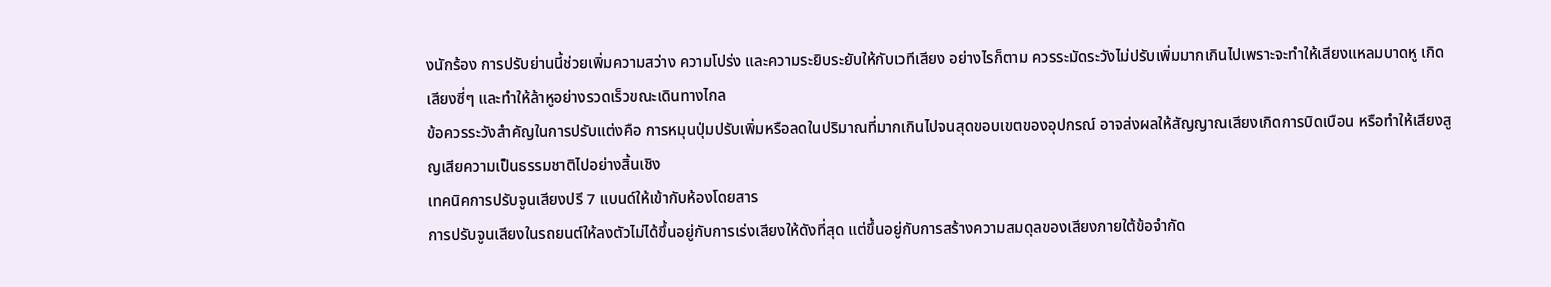งนักร้อง การปรับย่านนี้ช่วยเพิ่มความสว่าง ความโปร่ง และความระยิบระยับให้กับเวทีเสียง อย่างไรก็ตาม ควรระมัดระวังไม่ปรับเพิ่มมากเกินไปเพราะจะทำให้เสียงแหลมบาดหู เกิดเสียงซี่ๆ และทำให้ล้าหูอย่างรวดเร็วขณะเดินทางไกล
ข้อควรระวังสำคัญในการปรับแต่งคือ การหมุนปุ่มปรับเพิ่มหรือลดในปริมาณที่มากเกินไปจนสุดขอบเขตของอุปกรณ์ อาจส่งผลให้สัญญาณเสียงเกิดการบิดเบือน หรือทำให้เสียงสูญเสียความเป็นธรรมชาติไปอย่างสิ้นเชิง
เทคนิคการปรับจูนเสียงปรี 7 แบนด์ให้เข้ากับห้องโดยสาร
การปรับจูนเสียงในรถยนต์ให้ลงตัวไม่ได้ขึ้นอยู่กับการเร่งเสียงให้ดังที่สุด แต่ขึ้นอยู่กับการสร้างความสมดุลของเสียงภายใต้ข้อจำกัด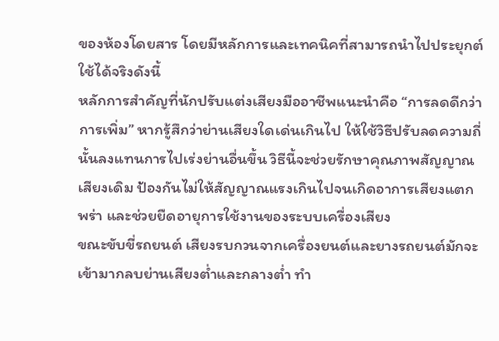ของห้องโดยสาร โดยมีหลักการและเทคนิคที่สามารถนำไปประยุกต์ใช้ได้จริงดังนี้
หลักการสำคัญที่นักปรับแต่งเสียงมืออาชีพแนะนำคือ “การลดดีกว่าการเพิ่ม” หากรู้สึกว่าย่านเสียงใดเด่นเกินไป ให้ใช้วิธีปรับลดความถี่นั้นลงแทนการไปเร่งย่านอื่นขึ้น วิธีนี้จะช่วยรักษาคุณภาพสัญญาณเสียงเดิม ป้องกันไม่ให้สัญญาณแรงเกินไปจนเกิดอาการเสียงแตกพร่า และช่วยยืดอายุการใช้งานของระบบเครื่องเสียง
ขณะขับขี่รถยนต์ เสียงรบกวนจากเครื่องยนต์และยางรถยนต์มักจะเข้ามากลบย่านเสียงต่ำและกลางต่ำ ทำ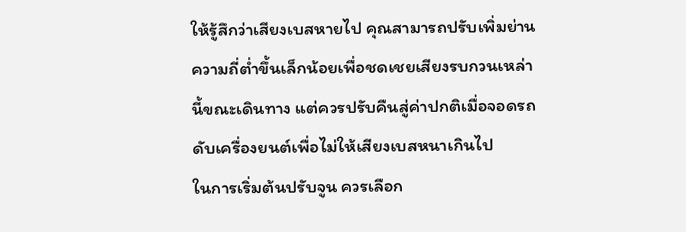ให้รู้สึกว่าเสียงเบสหายไป คุณสามารถปรับเพิ่มย่านความถี่ต่ำขึ้นเล็กน้อยเพื่อชดเชยเสียงรบกวนเหล่านี้ขณะเดินทาง แต่ควรปรับคืนสู่ค่าปกติเมื่อจอดรถดับเครื่องยนต์เพื่อไม่ให้เสียงเบสหนาเกินไป
ในการเริ่มต้นปรับจูน ควรเลือก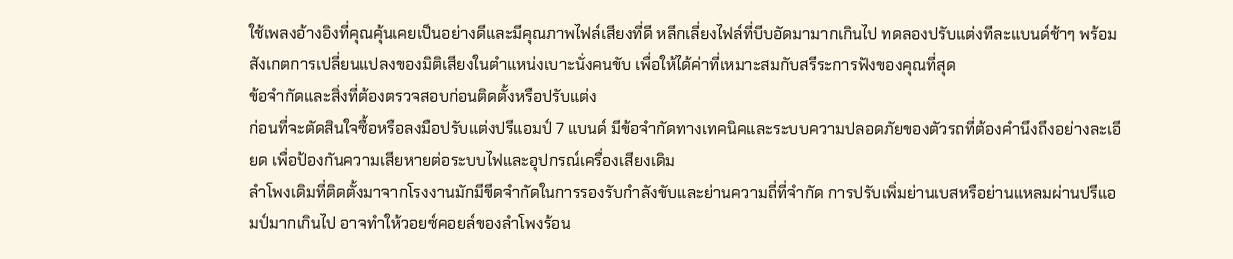ใช้เพลงอ้างอิงที่คุณคุ้นเคยเป็นอย่างดีและมีคุณภาพไฟล์เสียงที่ดี หลีกเลี่ยงไฟล์ที่บีบอัดมามากเกินไป ทดลองปรับแต่งทีละแบนด์ช้าๆ พร้อมสังเกตการเปลี่ยนแปลงของมิติเสียงในตำแหน่งเบาะนั่งคนขับ เพื่อให้ได้ค่าที่เหมาะสมกับสรีระการฟังของคุณที่สุด
ข้อจำกัดและสิ่งที่ต้องตรวจสอบก่อนติดตั้งหรือปรับแต่ง
ก่อนที่จะตัดสินใจซื้อหรือลงมือปรับแต่งปรีแอมป์ 7 แบนด์ มีข้อจำกัดทางเทคนิคและระบบความปลอดภัยของตัวรถที่ต้องคำนึงถึงอย่างละเอียด เพื่อป้องกันความเสียหายต่อระบบไฟและอุปกรณ์เครื่องเสียงเดิม
ลำโพงเดิมที่ติดตั้งมาจากโรงงานมักมีขีดจำกัดในการรองรับกำลังขับและย่านความถี่ที่จำกัด การปรับเพิ่มย่านเบสหรือย่านแหลมผ่านปรีแอมป์มากเกินไป อาจทำให้วอยซ์คอยล์ของลำโพงร้อน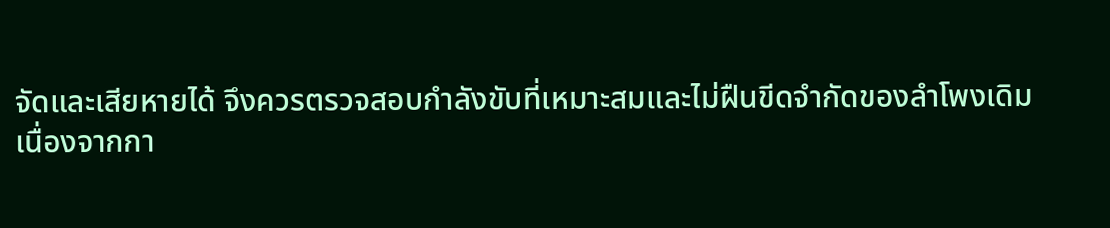จัดและเสียหายได้ จึงควรตรวจสอบกำลังขับที่เหมาะสมและไม่ฝืนขีดจำกัดของลำโพงเดิม
เนื่องจากกา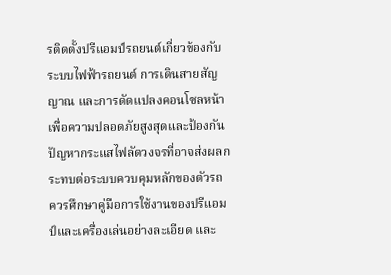รติดตั้งปรีแอมป์รถยนต์เกี่ยวข้องกับระบบไฟฟ้ารถยนต์ การเดินสายสัญญาณ และการดัดแปลงคอนโซลหน้า เพื่อความปลอดภัยสูงสุดและป้องกันปัญหากระแสไฟลัดวงจรที่อาจส่งผลกระทบต่อระบบควบคุมหลักของตัวรถ ควรศึกษาคู่มือการใช้งานของปรีแอมป์และเครื่องเล่นอย่างละเอียด และ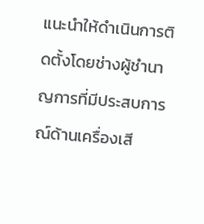แนะนำให้ดำเนินการติดตั้งโดยช่างผู้ชำนาญการที่มีประสบการณ์ด้านเครื่องเสี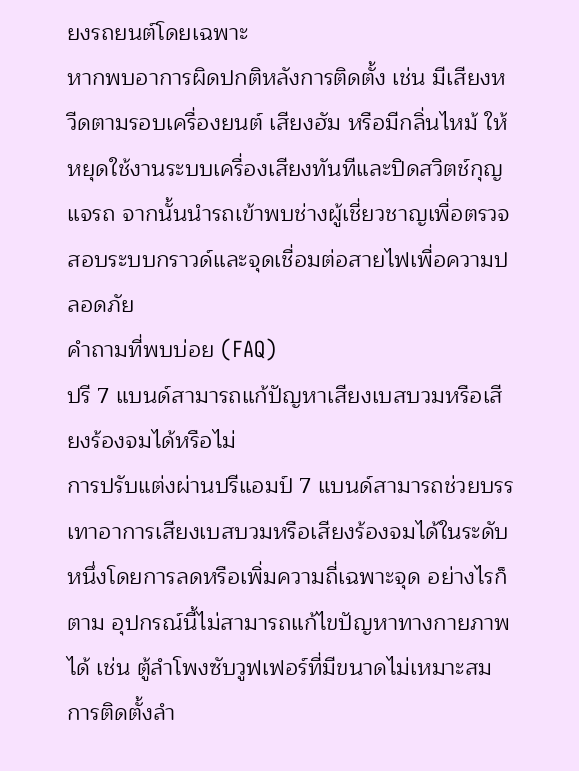ยงรถยนต์โดยเฉพาะ
หากพบอาการผิดปกติหลังการติดตั้ง เช่น มีเสียงหวีดตามรอบเครื่องยนต์ เสียงฮัม หรือมีกลิ่นไหม้ ให้หยุดใช้งานระบบเครื่องเสียงทันทีและปิดสวิตช์กุญแจรถ จากนั้นนำรถเข้าพบช่างผู้เชี่ยวชาญเพื่อตรวจสอบระบบกราวด์และจุดเชื่อมต่อสายไฟเพื่อความปลอดภัย
คำถามที่พบบ่อย (FAQ)
ปรี 7 แบนด์สามารถแก้ปัญหาเสียงเบสบวมหรือเสียงร้องจมได้หรือไม่
การปรับแต่งผ่านปรีแอมป์ 7 แบนด์สามารถช่วยบรรเทาอาการเสียงเบสบวมหรือเสียงร้องจมได้ในระดับหนึ่งโดยการลดหรือเพิ่มความถี่เฉพาะจุด อย่างไรก็ตาม อุปกรณ์นี้ไม่สามารถแก้ไขปัญหาทางกายภาพได้ เช่น ตู้ลำโพงซับวูฟเฟอร์ที่มีขนาดไม่เหมาะสม การติดตั้งลำ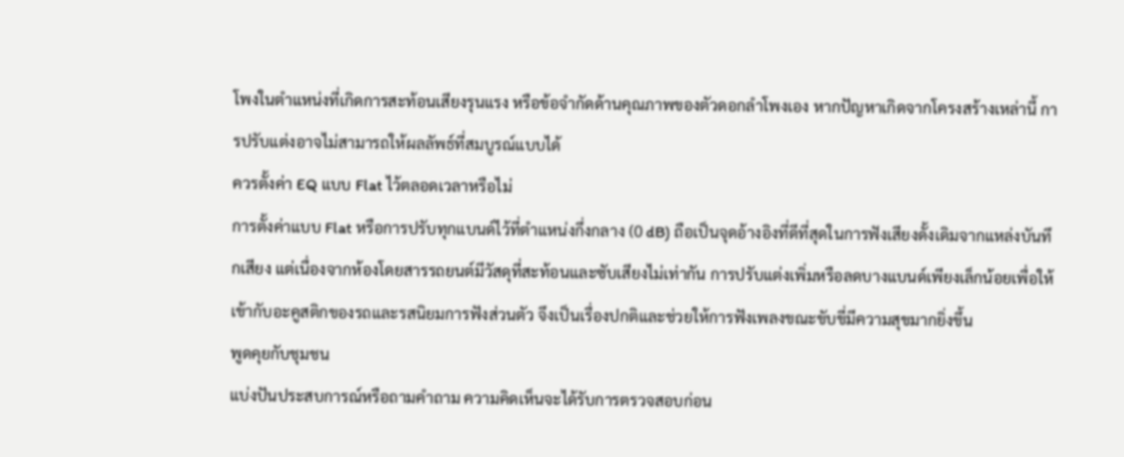โพงในตำแหน่งที่เกิดการสะท้อนเสียงรุนแรง หรือข้อจำกัดด้านคุณภาพของตัวดอกลำโพงเอง หากปัญหาเกิดจากโครงสร้างเหล่านี้ การปรับแต่งอาจไม่สามารถให้ผลลัพธ์ที่สมบูรณ์แบบได้
ควรตั้งค่า EQ แบบ Flat ไว้ตลอดเวลาหรือไม่
การตั้งค่าแบบ Flat หรือการปรับทุกแบนด์ไว้ที่ตำแหน่งกึ่งกลาง (0 dB) ถือเป็นจุดอ้างอิงที่ดีที่สุดในการฟังเสียงดั้งเดิมจากแหล่งบันทึกเสียง แต่เนื่องจากห้องโดยสารรถยนต์มีวัสดุที่สะท้อนและซับเสียงไม่เท่ากัน การปรับแต่งเพิ่มหรือลดบางแบนด์เพียงเล็กน้อยเพื่อให้เข้ากับอะคูสติกของรถและรสนิยมการฟังส่วนตัว จึงเป็นเรื่องปกติและช่วยให้การฟังเพลงขณะขับขี่มีความสุขมากยิ่งขึ้น
พูดคุยกับชุมชน
แบ่งปันประสบการณ์หรือถามคำถาม ความคิดเห็นจะได้รับการตรวจสอบก่อน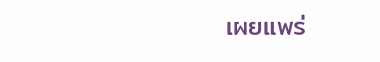เผยแพร่